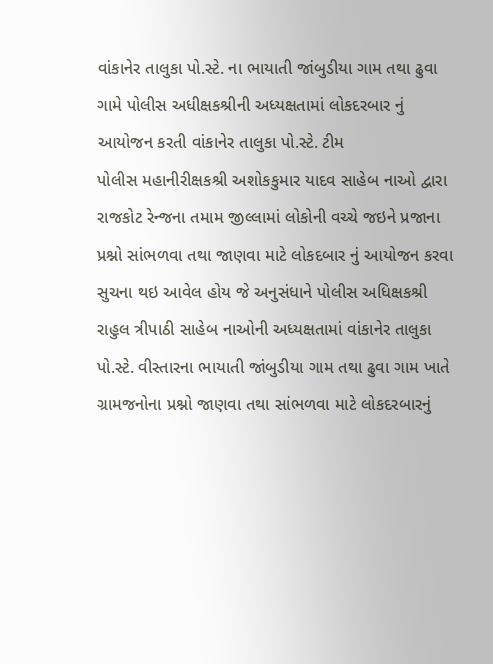વાંકાનેર તાલુકા પો.સ્ટે. ના ભાયાતી જાંબુડીયા ગામ તથા ઢુવા ગામે પોલીસ અધીક્ષકશ્રીની અધ્યક્ષતામાં લોકદરબાર નું આયોજન કરતી વાંકાનેર તાલુકા પો.સ્ટે. ટીમ
પોલીસ મહાનીરીક્ષકશ્રી અશોકકુમાર યાદવ સાહેબ નાઓ દ્વારા રાજકોટ રેન્જના તમામ જીલ્લામાં લોકોની વચ્ચે જઇને પ્રજાના પ્રશ્નો સાંભળવા તથા જાણવા માટે લોકદબાર નું આયોજન કરવા સુચના થઇ આવેલ હોય જે અનુસંધાને પોલીસ અધિક્ષકશ્રી રાહુલ ત્રીપાઠી સાહેબ નાઓની અધ્યક્ષતામાં વાંકાનેર તાલુકા પો.સ્ટે. વીસ્તારના ભાયાતી જાંબુડીયા ગામ તથા ઢુવા ગામ ખાતે ગ્રામજનોના પ્રશ્નો જાણવા તથા સાંભળવા માટે લોકદરબારનું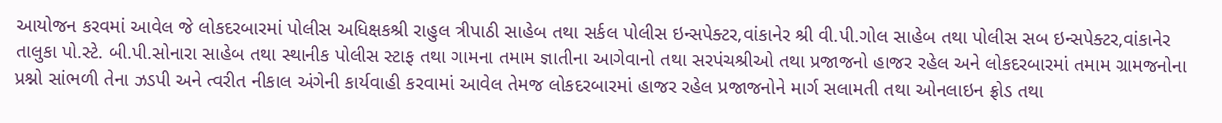આયોજન કરવમાં આવેલ જે લોકદરબારમાં પોલીસ અધિક્ષકશ્રી રાહુલ ત્રીપાઠી સાહેબ તથા સર્કલ પોલીસ ઇન્સપેક્ટર,વાંકાનેર શ્રી વી.પી.ગોલ સાહેબ તથા પોલીસ સબ ઇન્સપેક્ટર,વાંકાનેર તાલુકા પો.સ્ટે. બી.પી.સોનારા સાહેબ તથા સ્થાનીક પોલીસ સ્ટાફ તથા ગામના તમામ જ્ઞાતીના આગેવાનો તથા સરપંચશ્રીઓ તથા પ્રજાજનો હાજર રહેલ અને લોકદરબારમાં તમામ ગ્રામજનોના પ્રશ્નો સાંભળી તેના ઝડપી અને ત્વરીત નીકાલ અંગેની કાર્યવાહી કરવામાં આવેલ તેમજ લોકદરબારમાં હાજર રહેલ પ્રજાજનોને માર્ગ સલામતી તથા ઓનલાઇન ફ્રોડ તથા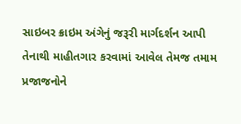સાઇબર ક્રાઇમ અંગેનું જરૂરી માર્ગદર્શન આપી તેનાથી માહીતગાર કરવામાં આવેલ તેમજ તમામ પ્રજાજનોને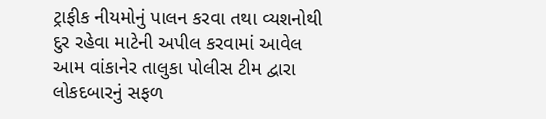ટ્રાફીક નીયમોનું પાલન કરવા તથા વ્યશનોથી દુર રહેવા માટેની અપીલ કરવામાં આવેલ આમ વાંકાનેર તાલુકા પોલીસ ટીમ દ્વારા લોકદબારનું સફળ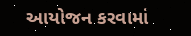આયોજન કરવામાં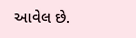આવેલ છે.